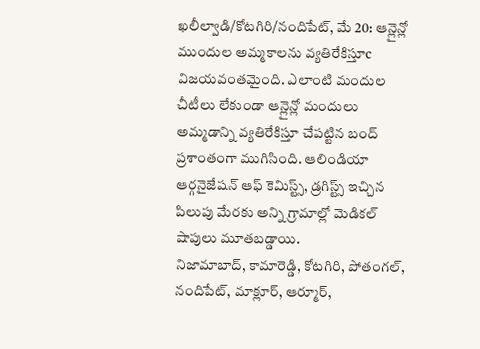ఖలీల్వాడి/కోటగిరి/నందిపేట్, మే 20: ఆన్లైన్లో ముందుల అమ్మకాలను వ్యతిరేకిస్తూc విజయవంతమైంది. ఎలాంటి మందుల చీటీలు లేకుండా ఆన్లైన్లో మందులు అమ్మడాన్ని వ్యతిరేకిస్తూ చేపట్టిన బంద్ ప్రశాంతంగా ముగిసింది. ఆలిండియా ఆర్గనైజేషన్ ఆఫ్ కెమిస్ట్స్, డ్రగిస్ట్స్ ఇచ్చిన పిలుపు మేరకు అన్ని గ్రామాల్లో మెడికల్ షాపులు మూతబడ్డాయి.
నిజామాబాద్, కామారెడ్డి, కోటగిరి, పోతంగల్, నందిపేట్, మాక్లూర్, ఆర్మూర్,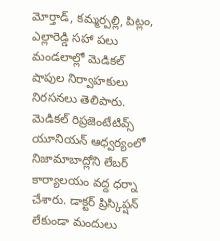మోర్తాడ్, కమ్మర్పల్లి, పిట్లం, ఎల్లారెడ్డి సహా పలు మండలాల్లో మెడికల్ షాపుల నిర్వాహకులు నిరసనలు తెలిపారు. మెడికల్ రిప్రజెంటేటివ్స్ యూనియన్ ఆధ్వర్యంలో నిజామాబాద్లోని లేబర్ కార్యాలయం వద్ద ధర్నా చేశారు. డాక్టర్ ప్రిస్కిప్షన్ లేకుండా మందులు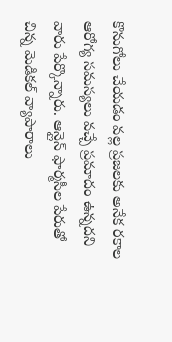కొనుగోలు చేయడం వల్ల ప్రజలకు అనేక రకాల ఆరోగ్య సమస్యలు వచ్చే ప్రమాదం ఉన్నదని వారు పేర్కొన్నారు. ఆన్లైన్ ఫార్మసీల పేరుతో చిన్న మెడికల్ వ్యాపారాలు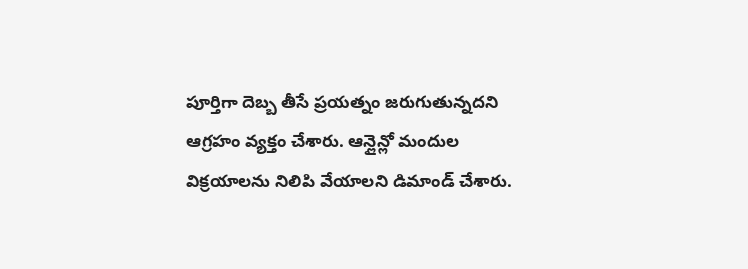పూర్తిగా దెబ్బ తీసే ప్రయత్నం జరుగుతున్నదని ఆగ్రహం వ్యక్తం చేశారు. ఆన్లైన్లో మందుల విక్రయాలను నిలిపి వేయాలని డిమాండ్ చేశారు.